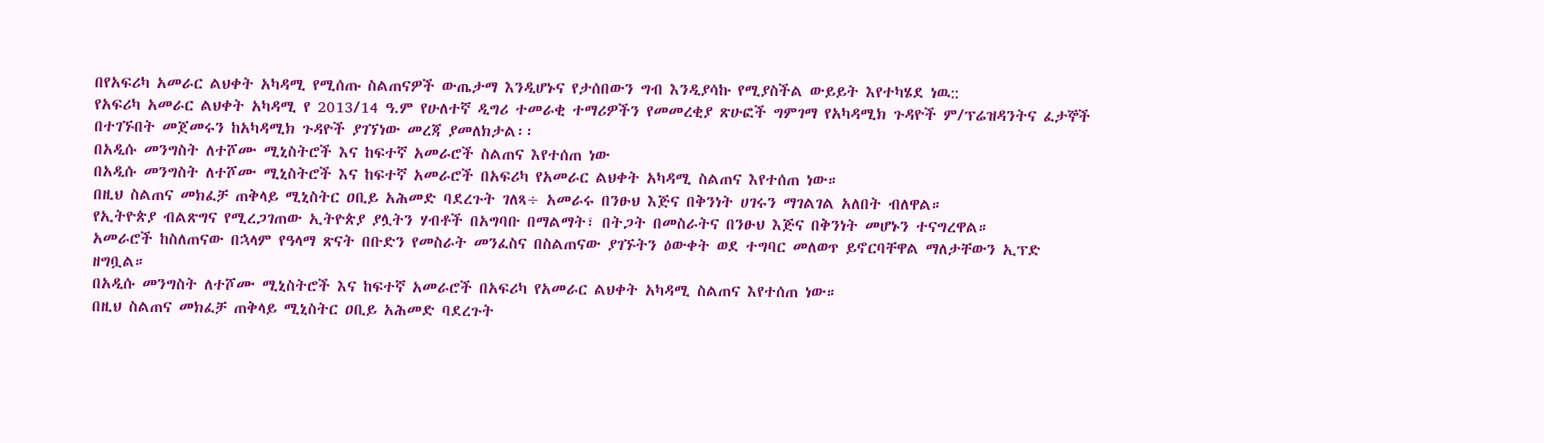በየአፍሪካ አመራር ልህቀት አካዳሚ የሚሰጡ ስልጠናዎች ውጤታማ እንዲሆኑና የታሰበውን ግብ እንዲያሳኩ የሚያስችል ውይይት እየተካሄደ ነዉ::
የአፍሪካ አመራር ልህቀት አካዳሚ የ 2013/14 ዓ.ም የሁለተኛ ዲግሪ ተመራቂ ተማሪዎችን የመመረቂያ ጽሁፎች ግምገማ የአካዳሚክ ጉዳዮች ም/ፕሬዝዳንትና ፈታኞች በተገኙበት መጀመሩን ከአካዳሚክ ጉዳዮች ያገኘነው መረጃ ያመለክታል፡፡
በአዲሱ መንግስት ለተሾሙ ሚኒስትሮች እና ከፍተኛ አመራሮች ስልጠና እየተሰጠ ነው
በአዲሱ መንግስት ለተሾሙ ሚኒስትሮች እና ከፍተኛ አመራሮች በአፍሪካ የአመራር ልህቀት አካዳሚ ስልጠና እየተሰጠ ነው።
በዚህ ስልጠና መክፈቻ ጠቅላይ ሚኒስትር ዐቢይ አሕመድ ባደረጉት ገለጻ÷ አመራሩ በንፁህ እጅና በቅንነት ሀገሩን ማገልገል አለበት ብለዋል።
የኢትዮጵያ ብልጽግና የሚረጋገጠው ኢትዮጵያ ያሏትን ሃብቶች በአግባቡ በማልማት፣ በትጋት በመስራትና በንፁህ እጅና በቅንነት መሆኑን ተናግረዋል።
አመራሮች ከስለጠናው በኋላም የዓላማ ጽናት በቡድን የመስራት መንፈስና በስልጠናው ያገኙትን ዕውቀት ወደ ተግባር መለወጥ ይኖርባቸዋል ማለታቸውን ኢፕድ ዘግቧል።
በአዲሱ መንግስት ለተሾሙ ሚኒስትሮች እና ከፍተኛ አመራሮች በአፍሪካ የአመራር ልህቀት አካዳሚ ስልጠና እየተሰጠ ነው።
በዚህ ስልጠና መክፈቻ ጠቅላይ ሚኒስትር ዐቢይ አሕመድ ባደረጉት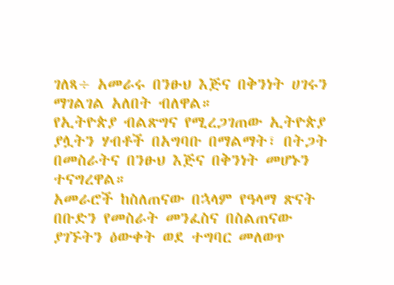ገለጻ÷ አመራሩ በንፁህ እጅና በቅንነት ሀገሩን ማገልገል አለበት ብለዋል።
የኢትዮጵያ ብልጽግና የሚረጋገጠው ኢትዮጵያ ያሏትን ሃብቶች በአግባቡ በማልማት፣ በትጋት በመስራትና በንፁህ እጅና በቅንነት መሆኑን ተናግረዋል።
አመራሮች ከስለጠናው በኋላም የዓላማ ጽናት በቡድን የመስራት መንፈስና በስልጠናው ያገኙትን ዕውቀት ወደ ተግባር መለወጥ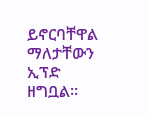ይኖርባቸዋል ማለታቸውን ኢፕድ ዘግቧል።